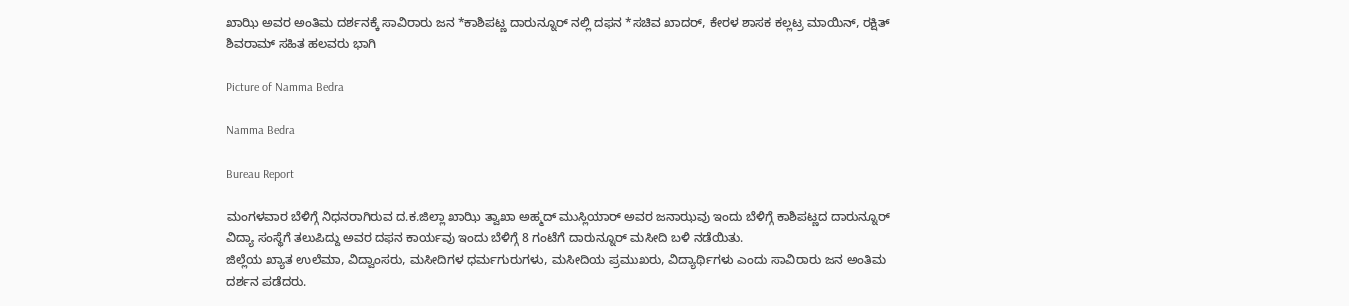ಖಾಝಿ ಅವರ ಅಂತಿಮ ದರ್ಶನಕ್ಕೆ ಸಾವಿರಾರು ಜನ *ಕಾಶಿಪಟ್ಣ ದಾರುನ್ನೂರ್ ನಲ್ಲಿ ದಫನ *ಸಚಿವ ಖಾದರ್, ಕೇರಳ ಶಾಸಕ ಕಲ್ಲಟ್ರ ಮಾಯಿನ್, ರಕ್ಷಿತ್ ಶಿವರಾಮ್ ಸಹಿತ ಹಲವರು ಭಾಗಿ

Picture of Namma Bedra

Namma Bedra

Bureau Report

ಮಂಗಳವಾರ ಬೆಳಿಗ್ಗೆ ನಿಧನರಾಗಿರುವ ದ‌.ಕ.ಜಿಲ್ಲಾ ಖಾಝಿ ತ್ವಾಖಾ ಅಹ್ಮದ್ ಮುಸ್ಲಿಯಾರ್ ಅವರ ಜನಾಝವು ಇಂದು ಬೆಳಿಗ್ಗೆ ಕಾಶಿಪಟ್ಣದ ದಾರುನ್ನೂರ್ ವಿದ್ಯಾ ಸಂಸ್ಥೆಗೆ ತಲುಪಿದ್ದು ಅವರ ದಫನ ಕಾರ್ಯವು ಇಂದು ಬೆಳಿಗ್ಗೆ 8 ಗಂಟೆಗೆ ದಾರುನ್ನೂರ್ ಮಸೀದಿ ಬಳಿ ನಡೆಯಿತು.
ಜಿಲ್ಲೆಯ ಖ್ಯಾತ ಉಲೆಮಾ, ವಿದ್ವಾಂಸರು, ಮಸೀದಿಗಳ ಧರ್ಮಗುರುಗಳು, ಮಸೀದಿಯ ಪ್ರಮುಖರು, ವಿದ್ಯಾರ್ಥಿಗಳು ಎಂದು ಸಾವಿರಾರು ಜನ ಅಂತಿಮ ದರ್ಶನ ಪಡೆದರು.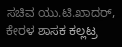ಸಚಿವ ಯು.ಟಿ.ಖಾದರ್, ಕೇರಳ ಶಾಸಕ ಕಲ್ಲಟ್ರ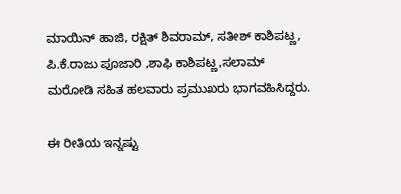ಮಾಯಿನ್ ಹಾಜಿ, ರಕ್ಷಿತ್ ಶಿವರಾಮ್, ಸತೀಶ್ ಕಾಶಿಪಟ್ಣ, ಪಿ.ಕೆ.ರಾಜು ಪೂಜಾರಿ ,ಶಾಫಿ ಕಾಶಿಪಟ್ಣ,ಸಲಾಮ್ ಮರೋಡಿ ಸಹಿತ ಹಲವಾರು ಪ್ರಮುಖರು ಭಾಗವಹಿಸಿದ್ದರು.

ಈ ರೀತಿಯ ಇನ್ನಷ್ಟು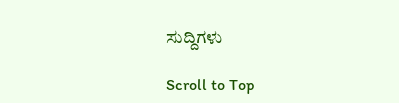ಸುದ್ದಿಗಳು

Scroll to Top